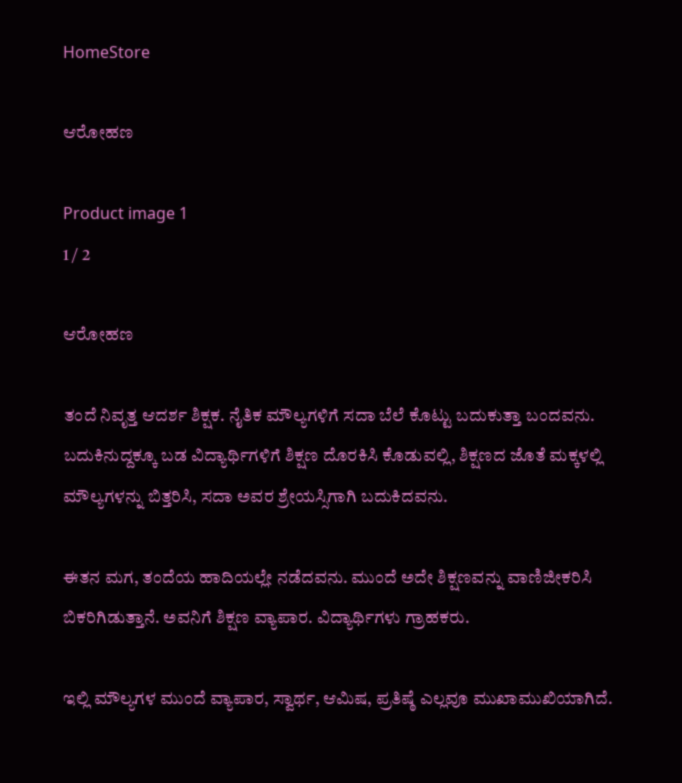HomeStore

ಆರೋಹಣ

Product image 1
1 / 2

ಆರೋಹಣ

ತಂದೆ ನಿವೃತ್ತ ಆದರ್ಶ ಶಿಕ್ಷಕ. ನೈತಿಕ ಮೌಲ್ಯಗಳಿಗೆ ಸದಾ ಬೆಲೆ ಕೊಟ್ಟು ಬದುಕುತ್ತಾ ಬಂದವನು. ಬದುಕಿನುದ್ದಕ್ಕೂ ಬಡ ವಿದ್ಯಾರ್ಥಿಗಳಿಗೆ ಶಿಕ್ಷಣ ದೊರಕಿಸಿ ಕೊಡುವಲ್ಲಿ, ಶಿಕ್ಷಣದ ಜೊತೆ ಮಕ್ಕಳಲ್ಲಿ ಮೌಲ್ಯಗಳನ್ನು ಬಿತ್ತರಿಸಿ, ಸದಾ ಅವರ ಶ್ರೇಯಸ್ಸಿಗಾಗಿ ಬದುಕಿದವನು.

ಈತನ ಮಗ, ತಂದೆಯ ಹಾದಿಯಲ್ಲೇ ನಡೆದವನು. ಮುಂದೆ ಅದೇ ಶಿಕ್ಷಣವನ್ನು ವಾಣಿಜೀಕರಿಸಿ ಬಿಕರಿಗಿಡುತ್ತಾನೆ. ಅವನಿಗೆ ಶಿಕ್ಷಣ ವ್ಯಾಪಾರ. ವಿದ್ಯಾರ್ಥಿಗಳು ಗ್ರಾಹಕರು.

ಇಲ್ಲಿ ಮೌಲ್ಯಗಳ ಮುಂದೆ ವ್ಯಾಪಾರ, ಸ್ವಾರ್ಥ, ಆಮಿಷ, ಪ್ರತಿಷ್ಠೆ ಎಲ್ಲವೂ ಮುಖಾಮುಖಿಯಾಗಿದೆ.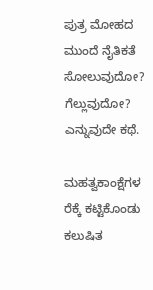ಪುತ್ರ ಮೋಹದ ಮುಂದೆ ನೈತಿಕತೆ ಸೋಲುವುದೋ? ಗೆಲ್ಲುವುದೋ? ಎನ್ನುವುದೇ ಕಥೆ.

ಮಹತ್ವಕಾಂಕ್ಷೆಗಳ ರೆಕ್ಕೆ ಕಟ್ಟಿಕೊಂಡು ಕಲುಷಿತ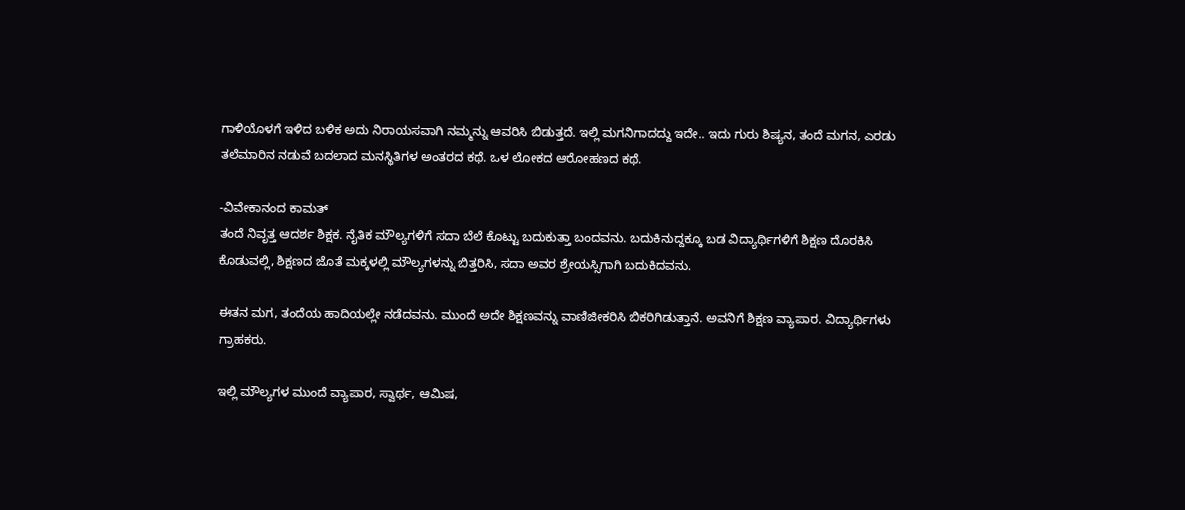ಗಾಳಿಯೊಳಗೆ ಇಳಿದ ಬಳಿಕ ಅದು ನಿರಾಯಸವಾಗಿ ನಮ್ಮನ್ನು ಆವರಿಸಿ ಬಿಡುತ್ತದೆ. ಇಲ್ಲಿ ಮಗನಿಗಾದದ್ದು ಇದೇ.. ಇದು ಗುರು ಶಿಷ್ಯನ, ತಂದೆ ಮಗನ, ಎರಡು ತಲೆಮಾರಿನ ನಡುವೆ ಬದಲಾದ ಮನಸ್ಥಿತಿಗಳ ಅಂತರದ ಕಥೆ. ಒಳ ಲೋಕದ ಆರೋಹಣದ ಕಥೆ.

-ವಿವೇಕಾನಂದ ಕಾಮತ್
ತಂದೆ ನಿವೃತ್ತ ಆದರ್ಶ ಶಿಕ್ಷಕ. ನೈತಿಕ ಮೌಲ್ಯಗಳಿಗೆ ಸದಾ ಬೆಲೆ ಕೊಟ್ಟು ಬದುಕುತ್ತಾ ಬಂದವನು. ಬದುಕಿನುದ್ದಕ್ಕೂ ಬಡ ವಿದ್ಯಾರ್ಥಿಗಳಿಗೆ ಶಿಕ್ಷಣ ದೊರಕಿಸಿ ಕೊಡುವಲ್ಲಿ, ಶಿಕ್ಷಣದ ಜೊತೆ ಮಕ್ಕಳಲ್ಲಿ ಮೌಲ್ಯಗಳನ್ನು ಬಿತ್ತರಿಸಿ, ಸದಾ ಅವರ ಶ್ರೇಯಸ್ಸಿಗಾಗಿ ಬದುಕಿದವನು.

ಈತನ ಮಗ, ತಂದೆಯ ಹಾದಿಯಲ್ಲೇ ನಡೆದವನು. ಮುಂದೆ ಅದೇ ಶಿಕ್ಷಣವನ್ನು ವಾಣಿಜೀಕರಿಸಿ ಬಿಕರಿಗಿಡುತ್ತಾನೆ. ಅವನಿಗೆ ಶಿಕ್ಷಣ ವ್ಯಾಪಾರ. ವಿದ್ಯಾರ್ಥಿಗಳು ಗ್ರಾಹಕರು.

ಇಲ್ಲಿ ಮೌಲ್ಯಗಳ ಮುಂದೆ ವ್ಯಾಪಾರ, ಸ್ವಾರ್ಥ, ಆಮಿಷ,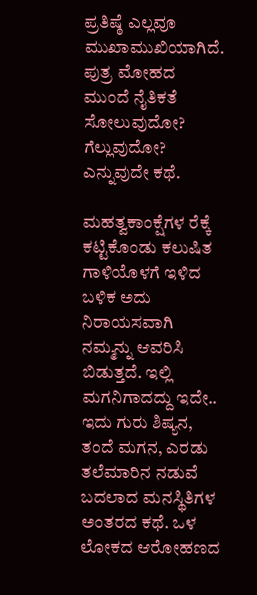ಪ್ರತಿಷ್ಠೆ ಎಲ್ಲವೂ ಮುಖಾಮುಖಿಯಾಗಿದೆ. ಪುತ್ರ ಮೋಹದ ಮುಂದೆ ನೈತಿಕತೆ ಸೋಲುವುದೋ? ಗೆಲ್ಲುವುದೋ? ಎನ್ನುವುದೇ ಕಥೆ.

ಮಹತ್ವಕಾಂಕ್ಷೆಗಳ ರೆಕ್ಕೆ ಕಟ್ಟಿಕೊಂಡು ಕಲುಷಿತ ಗಾಳಿಯೊಳಗೆ ಇಳಿದ ಬಳಿಕ ಅದು ನಿರಾಯಸವಾಗಿ ನಮ್ಮನ್ನು ಆವರಿಸಿ ಬಿಡುತ್ತದೆ. ಇಲ್ಲಿ ಮಗನಿಗಾದದ್ದು ಇದೇ.. ಇದು ಗುರು ಶಿಷ್ಯನ, ತಂದೆ ಮಗನ, ಎರಡು ತಲೆಮಾರಿನ ನಡುವೆ ಬದಲಾದ ಮನಸ್ಥಿತಿಗಳ ಅಂತರದ ಕಥೆ. ಒಳ ಲೋಕದ ಆರೋಹಣದ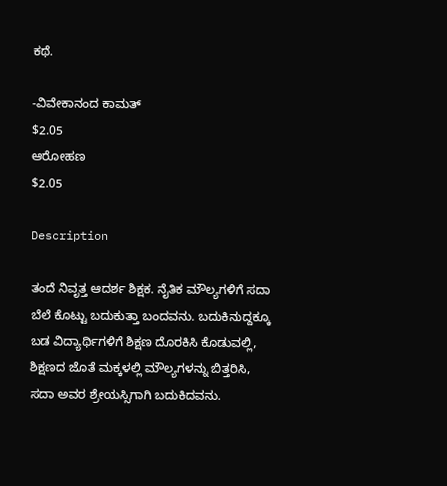ಕಥೆ.

-ವಿವೇಕಾನಂದ ಕಾಮತ್
$2.05
ಆರೋಹಣ
$2.05

Description

ತಂದೆ ನಿವೃತ್ತ ಆದರ್ಶ ಶಿಕ್ಷಕ. ನೈತಿಕ ಮೌಲ್ಯಗಳಿಗೆ ಸದಾ ಬೆಲೆ ಕೊಟ್ಟು ಬದುಕುತ್ತಾ ಬಂದವನು. ಬದುಕಿನುದ್ದಕ್ಕೂ ಬಡ ವಿದ್ಯಾರ್ಥಿಗಳಿಗೆ ಶಿಕ್ಷಣ ದೊರಕಿಸಿ ಕೊಡುವಲ್ಲಿ, ಶಿಕ್ಷಣದ ಜೊತೆ ಮಕ್ಕಳಲ್ಲಿ ಮೌಲ್ಯಗಳನ್ನು ಬಿತ್ತರಿಸಿ, ಸದಾ ಅವರ ಶ್ರೇಯಸ್ಸಿಗಾಗಿ ಬದುಕಿದವನು.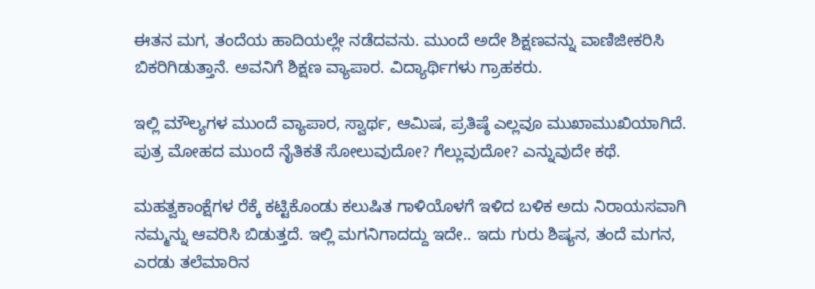ಈತನ ಮಗ, ತಂದೆಯ ಹಾದಿಯಲ್ಲೇ ನಡೆದವನು. ಮುಂದೆ ಅದೇ ಶಿಕ್ಷಣವನ್ನು ವಾಣಿಜೀಕರಿಸಿ ಬಿಕರಿಗಿಡುತ್ತಾನೆ. ಅವನಿಗೆ ಶಿಕ್ಷಣ ವ್ಯಾಪಾರ. ವಿದ್ಯಾರ್ಥಿಗಳು ಗ್ರಾಹಕರು.

ಇಲ್ಲಿ ಮೌಲ್ಯಗಳ ಮುಂದೆ ವ್ಯಾಪಾರ, ಸ್ವಾರ್ಥ, ಆಮಿಷ, ಪ್ರತಿಷ್ಠೆ ಎಲ್ಲವೂ ಮುಖಾಮುಖಿಯಾಗಿದೆ. ಪುತ್ರ ಮೋಹದ ಮುಂದೆ ನೈತಿಕತೆ ಸೋಲುವುದೋ? ಗೆಲ್ಲುವುದೋ? ಎನ್ನುವುದೇ ಕಥೆ.

ಮಹತ್ವಕಾಂಕ್ಷೆಗಳ ರೆಕ್ಕೆ ಕಟ್ಟಿಕೊಂಡು ಕಲುಷಿತ ಗಾಳಿಯೊಳಗೆ ಇಳಿದ ಬಳಿಕ ಅದು ನಿರಾಯಸವಾಗಿ ನಮ್ಮನ್ನು ಆವರಿಸಿ ಬಿಡುತ್ತದೆ. ಇಲ್ಲಿ ಮಗನಿಗಾದದ್ದು ಇದೇ.. ಇದು ಗುರು ಶಿಷ್ಯನ, ತಂದೆ ಮಗನ, ಎರಡು ತಲೆಮಾರಿನ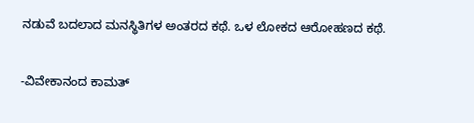ನಡುವೆ ಬದಲಾದ ಮನಸ್ಥಿತಿಗಳ ಅಂತರದ ಕಥೆ. ಒಳ ಲೋಕದ ಆರೋಹಣದ ಕಥೆ.

-ವಿವೇಕಾನಂದ ಕಾಮತ್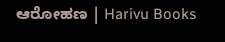ಆರೋಹಣ | Harivu Books